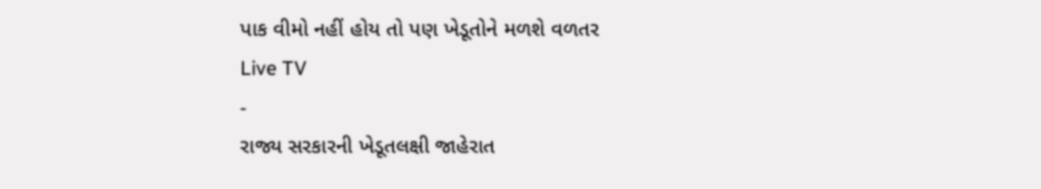પાક વીમો નહીં હોય તો પણ ખેડૂતોને મળશે વળતર
Live TV
-
રાજ્ય સરકારની ખેડૂતલક્ષી જાહેરાત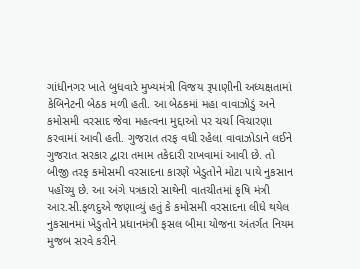ગાંધીનગર ખાતે બુધવારે મુખ્યમંત્રી વિજય રૂપાણીની અધ્યક્ષતામાં કેબિનેટની બેઠક મળી હતી. આ બેઠકમાં મહા વાવાઝોડું અને કમોસમી વરસાદ જેવા મહત્વના મુદ્દાઓ પર ચર્ચા વિચારણા કરવામાં આવી હતી. ગુજરાત તરફ વધી રહેલા વાવાઝોડાને લઈને ગુજરાત સરકાર દ્વારા તમામ તકેદારી રાખવામાં આવી છે. તો બીજી તરફ કમોસમી વરસાદના કારણે ખેડુતોને મોટા પાયે નુકસાન પહોંચ્યુ છે. આ અંગે પત્રકારો સાથેની વાતચીતમાં કૃષિ મંત્રી આર.સી.ફળદુએ જણાવ્યું હતું કે કમોસમી વરસાદના લીધે થયેલ નુકસાનમાં ખેડુતોને પ્રધાનમંત્રી ફસલ બીમા યોજના અંતર્ગત નિયમ મુજબ સરવે કરીને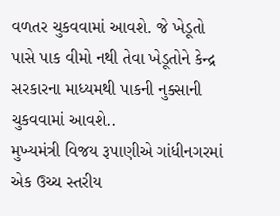વળતર ચુકવવામાં આવશે. જે ખેડૂતો પાસે પાક વીમો નથી તેવા ખેડૂતોને કેન્દ્ર સરકારના માધ્યમથી પાકની નુક્સાની ચુકવવામાં આવશે..
મુખ્યમંત્રી વિજય રૂપાણીએ ગાંધીનગરમાં એક ઉચ્ચ સ્તરીય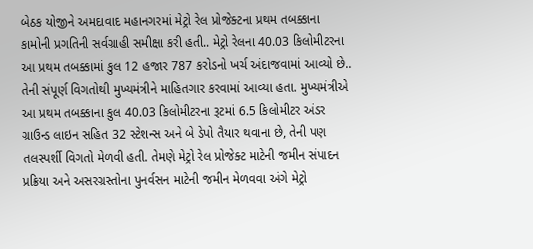બેઠક યોજીને અમદાવાદ મહાનગરમાં મેટ્રો રેલ પ્રોજેક્ટના પ્રથમ તબક્કાના કામોની પ્રગતિની સર્વગ્રાહી સમીક્ષા કરી હતી.. મેટ્રો રેલના 40.03 કિલોમીટરના આ પ્રથમ તબક્કામાં કુલ 12 હજાર 787 કરોડનો ખર્ચ અંદાજવામાં આવ્યો છે.. તેની સંપૂર્ણ વિગતોથી મુખ્યમંત્રીને માહિતગાર કરવામાં આવ્યા હતા. મુખ્યમંત્રીએ આ પ્રથમ તબક્કાના કુલ 40.03 કિલોમીટરના રૂટમાં 6.5 કિલોમીટર અંડર ગ્રાઉન્ડ લાઇન સહિત 32 સ્ટેશન્સ અને બે ડેપો તૈયાર થવાના છે, તેની પણ તલસ્પર્શી વિગતો મેળવી હતી. તેમણે મેટ્રો રેલ પ્રોજેક્ટ માટેની જમીન સંપાદન પ્રક્રિયા અને અસરગ્રસ્તોના પુનર્વસન માટેની જમીન મેળવવા અંગે મેટ્રો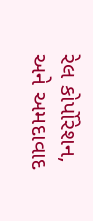રેલ કોર્પોરેશન, અને અમદાવાદ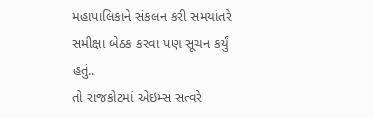મહાપાલિકાને સંકલન કરી સમયાંતરે સમીક્ષા બેઠક કરવા પણ સૂચન કર્યું હતું..
તો રાજકોટમાં એઇમ્સ સત્વરે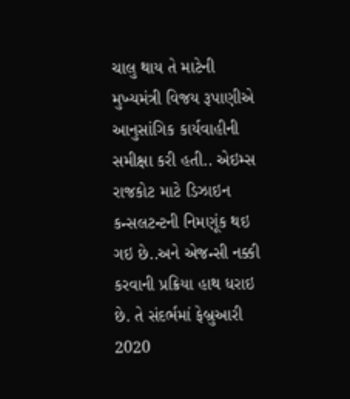ચાલુ થાય તે માટેની મુખ્યમંત્રી વિજય રૂપાણીએ આનુસાંગિક કાર્યવાહીની સમીક્ષા કરી હતી.. એઇમ્સ રાજકોટ માટે ડિઝાઇન કન્સલટન્ટની નિમણૂંક થઇ ગઇ છે..અને એજન્સી નક્કી કરવાની પ્રક્રિયા હાથ ધરાઇ છે. તે સંદર્ભમાં ફેબ્રુઆરી 2020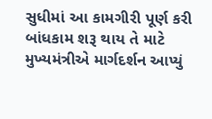સુધીમાં આ કામગીરી પૂર્ણ કરી બાંધકામ શરૂ થાય તે માટે મુખ્યમંત્રીએ માર્ગદર્શન આપ્યું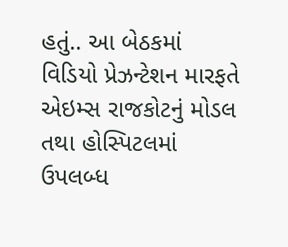હતું.. આ બેઠકમાં વિડિયો પ્રેઝન્ટેશન મારફતે એઇમ્સ રાજકોટનું મોડલ તથા હોસ્પિટલમાં ઉપલબ્ધ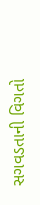સગવડતાની વિગતો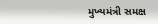મુખ્યમંત્રી સમક્ષ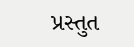પ્રસ્તુત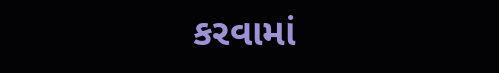કરવામાં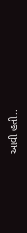આવી હતી..